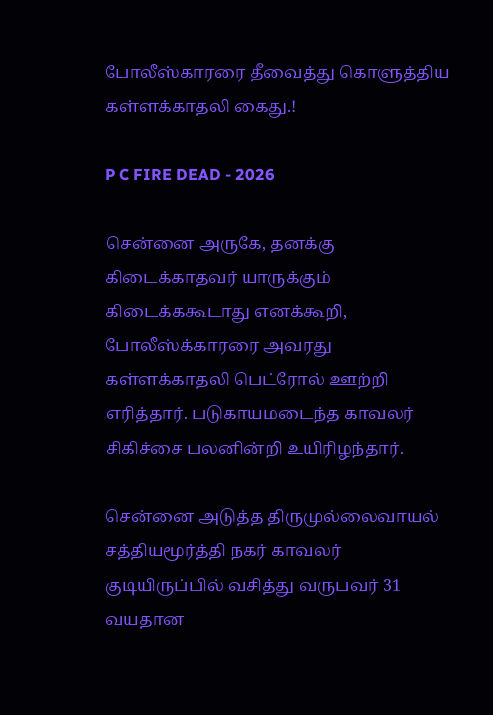போலீஸ்காரரை தீவைத்து கொளுத்திய கள்ளக்காதலி கைது.!

P C FIRE DEAD - 2026

சென்னை அருகே, தனக்கு கிடைக்காதவர் யாருக்கும் கிடைக்ககூடாது எனக்கூறி, போலீஸ்க்காரரை அவரது கள்ளக்காதலி பெட்ரோல் ஊற்றி எரித்தார். படுகாயமடைந்த காவலர் சிகிச்சை பலனின்றி உயிரிழந்தார்.

சென்னை அடுத்த திருமுல்லைவாயல் சத்தியமூர்த்தி நகர் காவலர் குடியிருப்பில் வசித்து வருபவர் 31 வயதான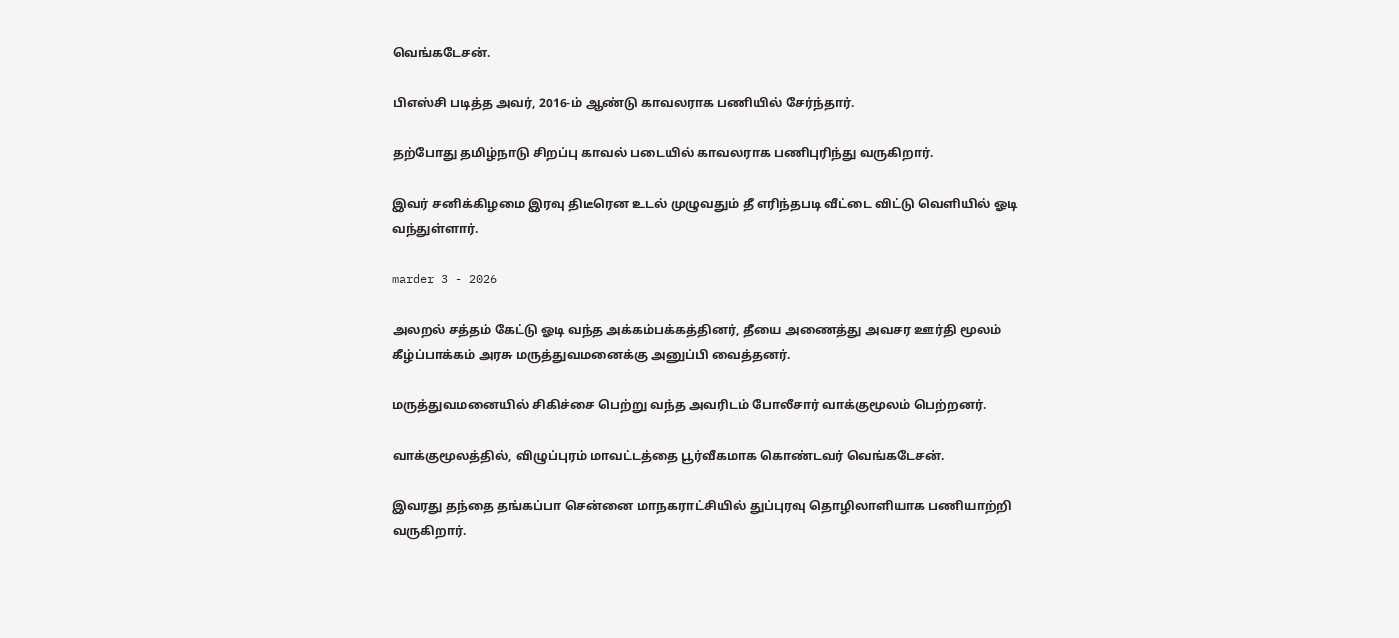வெங்கடேசன்.

பிஎஸ்சி படித்த அவர், 2016-ம் ஆண்டு காவலராக பணியில் சேர்ந்தார்.

தற்போது தமிழ்நாடு சிறப்பு காவல் படையில் காவலராக பணிபுரிந்து வருகிறார்.

இவர் சனிக்கிழமை இரவு திடீரென உடல் முழுவதும் தீ எரிந்தபடி வீட்டை விட்டு வெளியில் ஓடி வந்துள்ளார்.

marder 3 - 2026

அலறல் சத்தம் கேட்டு ஓடி வந்த அக்கம்பக்கத்தினர், தீயை அணைத்து அவசர ஊர்தி மூலம் கீழ்ப்பாக்கம் அரசு மருத்துவமனைக்கு அனுப்பி வைத்தனர்.

மருத்துவமனையில் சிகிச்சை பெற்று வந்த அவரிடம் போலீசார் வாக்குமூலம் பெற்றனர்.

வாக்குமூலத்தில், விழுப்புரம் மாவட்டத்தை பூர்வீகமாக கொண்டவர் வெங்கடேசன்.

இவரது தந்தை தங்கப்பா சென்னை மாநகராட்சியில் துப்புரவு தொழிலாளியாக பணியாற்றி வருகிறார்.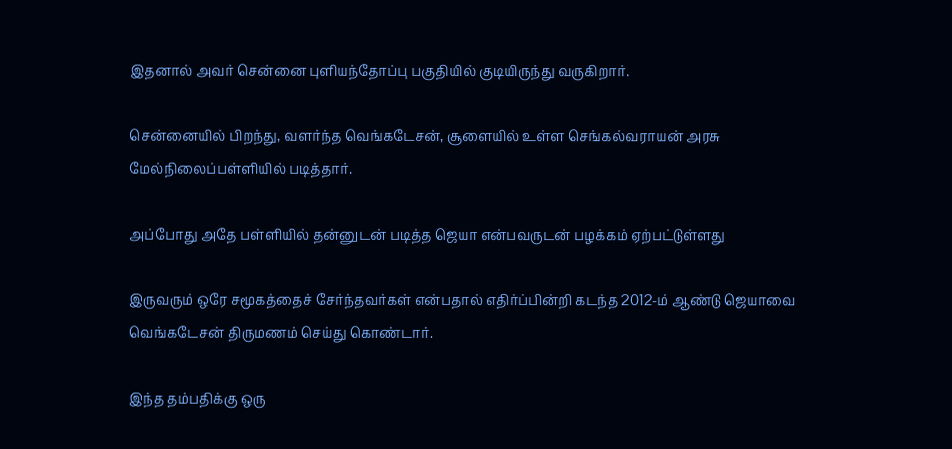இதனால் அவர் சென்னை புளியந்தோப்பு பகுதியில் குடியிருந்து வருகிறார்.

சென்னையில் பிறந்து, வளர்ந்த வெங்கடேசன், சூளையில் உள்ள செங்கல்வராயன் அரசு மேல்நிலைப்பள்ளியில் படித்தார்.

அப்போது அதே பள்ளியில் தன்னுடன் படித்த ஜெயா என்பவருடன் பழக்கம் ஏற்பட்டுள்ளது

இருவரும் ஒரே சமூகத்தைச் சேர்ந்தவர்கள் என்பதால் எதிர்ப்பின்றி கடந்த 2012-ம் ஆண்டு ஜெயாவை வெங்கடேசன் திருமணம் செய்து கொண்டார்.

இந்த தம்பதிக்கு ஒரு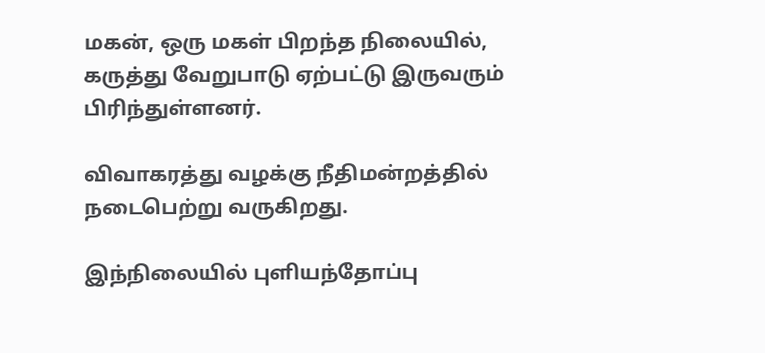மகன், ஒரு மகள் பிறந்த நிலையில், கருத்து வேறுபாடு ஏற்பட்டு இருவரும் பிரிந்துள்ளனர்.

விவாகரத்து வழக்கு நீதிமன்றத்தில் நடைபெற்று வருகிறது.

இந்நிலையில் புளியந்தோப்பு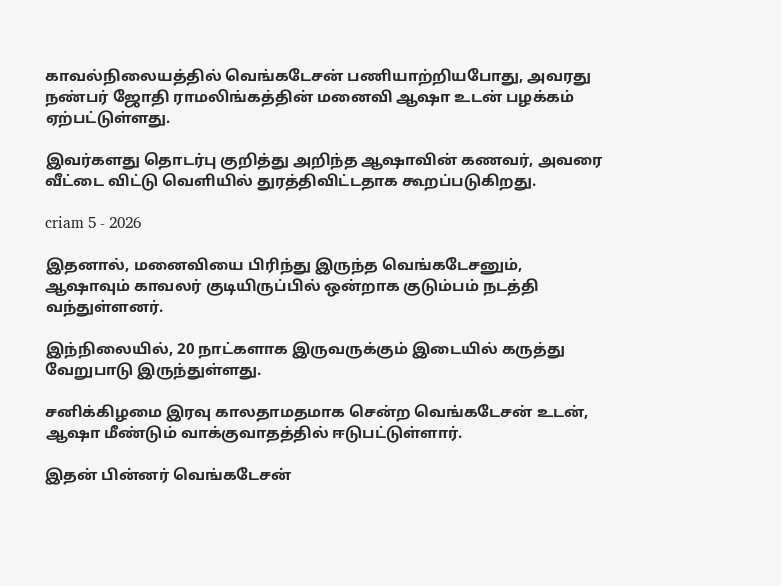காவல்நிலையத்தில் வெங்கடேசன் பணியாற்றியபோது, அவரது நண்பர் ஜோதி ராமலிங்கத்தின் மனைவி ஆஷா உடன் பழக்கம் ஏற்பட்டுள்ளது.

இவர்களது தொடர்பு குறித்து அறிந்த ஆஷாவின் கணவர், அவரை வீட்டை விட்டு வெளியில் துரத்திவிட்டதாக கூறப்படுகிறது.

criam 5 - 2026

இதனால், மனைவியை பிரிந்து இருந்த வெங்கடேசனும், ஆஷாவும் காவலர் குடியிருப்பில் ஒன்றாக குடும்பம் நடத்தி வந்துள்ளனர்.

இந்நிலையில், 20 நாட்களாக இருவருக்கும் இடையில் கருத்து வேறுபாடு இருந்துள்ளது.

சனிக்கிழமை இரவு காலதாமதமாக சென்ற வெங்கடேசன் உடன், ஆஷா மீண்டும் வாக்குவாதத்தில் ஈடுபட்டுள்ளார்.

இதன் பின்னர் வெங்கடேசன்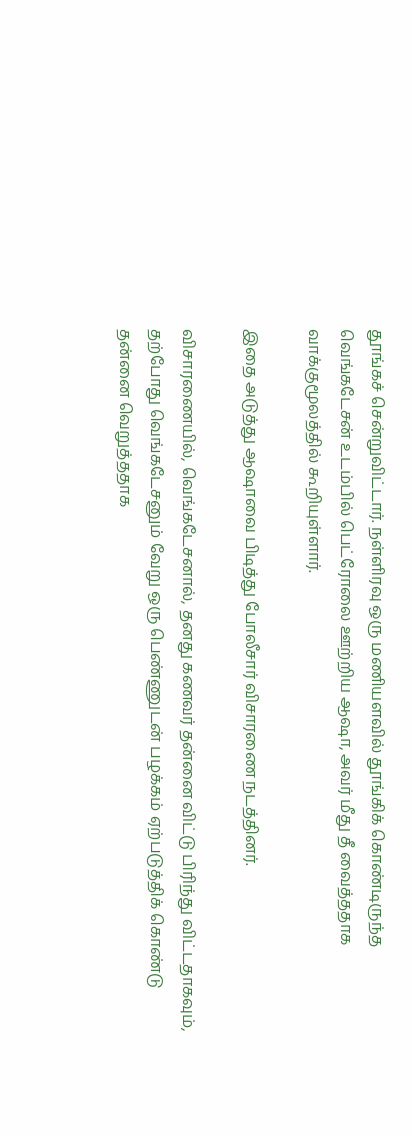தூங்கச் சென்றுவிட்டார். நள்ளிரவு ஒரு மணியளவில் தூங்கிக் கொண்டிருந்த வெங்கடேசன் உடம்பில் பெட்ரோலை ஊற்றிய ஆஷா, அவர் மீது தீ வைத்ததாக வாக்குமூலத்தில் கூறியுள்ளார்.

இதை அடுத்து ஆஷாவை பிடித்து போலீசார் விசாரணை நடத்தினர்.

விசாரணையில், வெங்கடேசனால், தனது கணவர் தன்னை விட்டு பிரிந்து விட்டதாகவும், தற்போது வெங்கடேசனும் வேறு ஒரு பெண்ணுடன் பழக்கம் ஏற்படுத்திக் கொண்டு தன்னை வெறுத்ததாக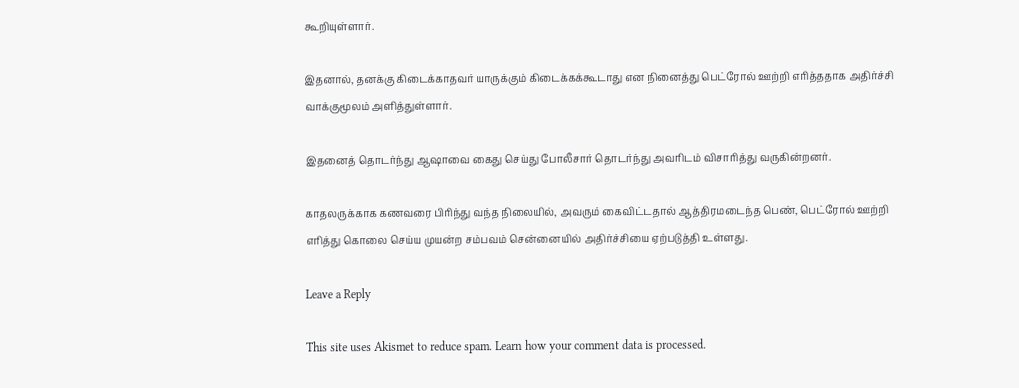கூறியுள்ளார்.

இதனால், தனக்கு கிடைக்காதவர் யாருக்கும் கிடைக்கக்கூடாது என நினைத்து பெட்ரோல் ஊற்றி எரித்ததாக அதிர்ச்சி வாக்குமூலம் அளித்துள்ளார்.

இதனைத் தொடர்ந்து ஆஷாவை கைது செய்து போலீசார் தொடர்ந்து அவரிடம் விசாரித்து வருகின்றனர்.

காதலருக்காக கணவரை பிரிந்து வந்த நிலையில், அவரும் கைவிட்டதால் ஆத்திரமடைந்த பெண், பெட்ரோல் ஊற்றி எரித்து கொலை செய்ய முயன்ற சம்பவம் சென்னையில் அதிர்ச்சியை ஏற்படுத்தி உள்ளது.

Leave a Reply

This site uses Akismet to reduce spam. Learn how your comment data is processed.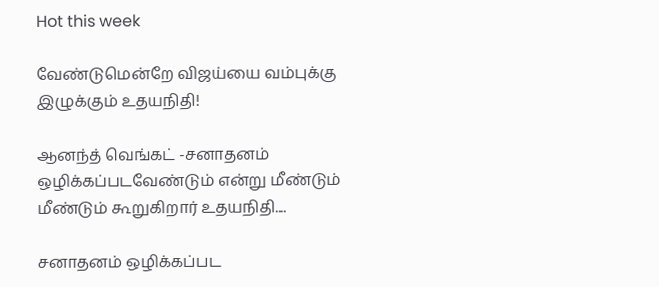Hot this week

வேண்டுமென்றே விஜய்யை வம்புக்கு இழுக்கும் உதயநிதி!

ஆனந்த் வெங்கட் -சனாதனம் ஒழிக்கப்படவேண்டும் என்று மீண்டும் மீண்டும் கூறுகிறார் உதயநிதி....

சனாதனம் ஒழிக்கப்பட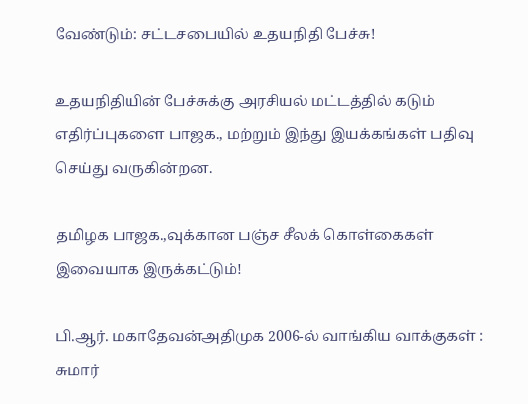வேண்டும்: சட்டசபையில் உதயநிதி பேச்சு!

உதயநிதியின் பேச்சுக்கு அரசியல் மட்டத்தில் கடும் எதிர்ப்புகளை பாஜக., மற்றும் இந்து இயக்கங்கள் பதிவு செய்து வருகின்றன.

தமிழக பாஜக.,வுக்கான பஞ்ச சீலக் கொள்கைகள் இவையாக இருக்கட்டும்!

பி.ஆர். மகாதேவன்அதிமுக 2006-ல் வாங்கிய வாக்குகள் : சுமார்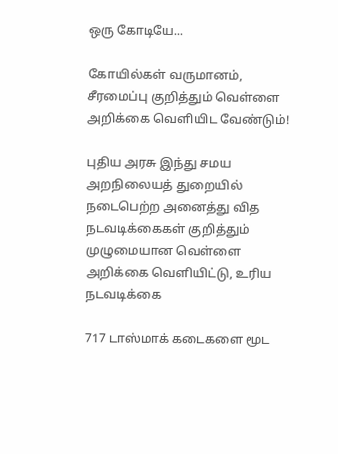ஒரு கோடியே...

கோயில்கள் வருமானம், சீரமைப்பு குறித்தும் வெள்ளை அறிக்கை வெளியிட வேண்டும்!

புதிய அரசு இந்து சமய அறநிலையத் துறையில் நடைபெற்ற அனைத்து வித நடவடிக்கைகள் குறித்தும் முழுமையான வெள்ளை அறிக்கை வெளியிட்டு, உரிய நடவடிக்கை

717 டாஸ்மாக் கடைகளை மூட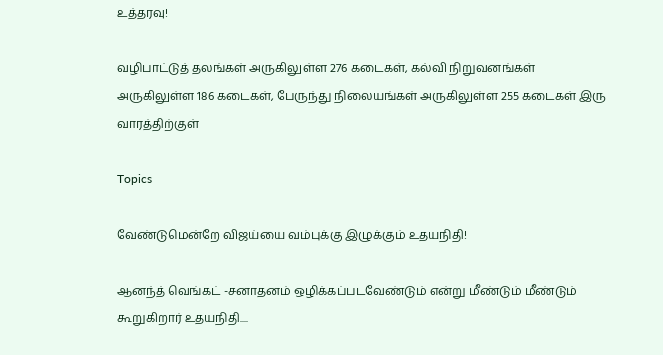உத்தரவு!

வழிபாட்டுத் தலங்கள் அருகிலுள்ள 276 கடைகள், கல்வி நிறுவனங்கள் அருகிலுள்ள 186 கடைகள், பேருந்து நிலையங்கள் அருகிலுள்ள 255 கடைகள் இரு வாரத்திற்குள்

Topics

வேண்டுமென்றே விஜய்யை வம்புக்கு இழுக்கும் உதயநிதி!

ஆனந்த் வெங்கட் -சனாதனம் ஒழிக்கப்படவேண்டும் என்று மீண்டும் மீண்டும் கூறுகிறார் உதயநிதி....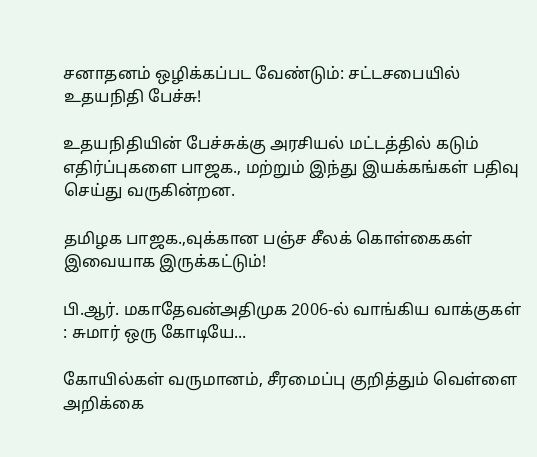சனாதனம் ஒழிக்கப்பட வேண்டும்: சட்டசபையில் உதயநிதி பேச்சு!

உதயநிதியின் பேச்சுக்கு அரசியல் மட்டத்தில் கடும் எதிர்ப்புகளை பாஜக., மற்றும் இந்து இயக்கங்கள் பதிவு செய்து வருகின்றன.

தமிழக பாஜக.,வுக்கான பஞ்ச சீலக் கொள்கைகள் இவையாக இருக்கட்டும்!

பி.ஆர். மகாதேவன்அதிமுக 2006-ல் வாங்கிய வாக்குகள் : சுமார் ஒரு கோடியே...

கோயில்கள் வருமானம், சீரமைப்பு குறித்தும் வெள்ளை அறிக்கை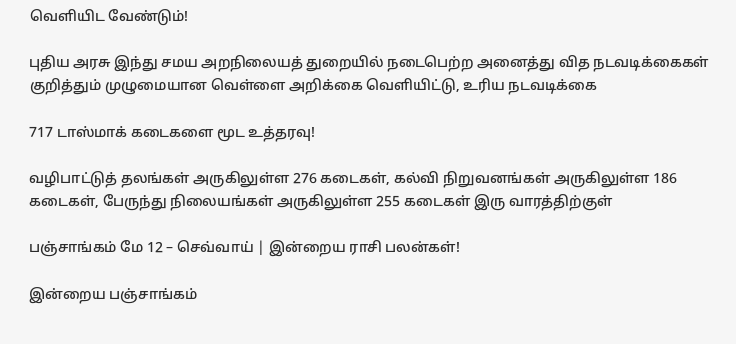வெளியிட வேண்டும்!

புதிய அரசு இந்து சமய அறநிலையத் துறையில் நடைபெற்ற அனைத்து வித நடவடிக்கைகள் குறித்தும் முழுமையான வெள்ளை அறிக்கை வெளியிட்டு, உரிய நடவடிக்கை

717 டாஸ்மாக் கடைகளை மூட உத்தரவு!

வழிபாட்டுத் தலங்கள் அருகிலுள்ள 276 கடைகள், கல்வி நிறுவனங்கள் அருகிலுள்ள 186 கடைகள், பேருந்து நிலையங்கள் அருகிலுள்ள 255 கடைகள் இரு வாரத்திற்குள்

பஞ்சாங்கம் மே 12 – செவ்வாய் | இன்றைய ராசி பலன்கள்!

இன்றைய பஞ்சாங்கம்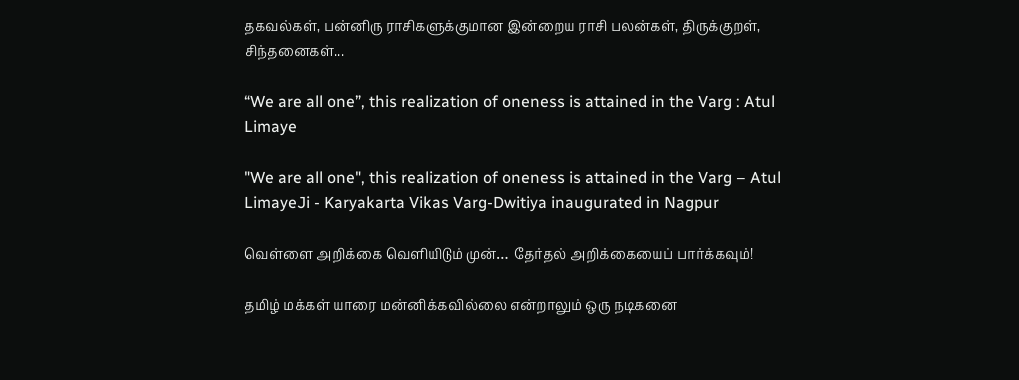தகவல்கள், பன்னிரு ராசிகளுக்குமான இன்றைய ராசி பலன்கள், திருக்குறள், சிந்தனைகள்...

“We are all one”, this realization of oneness is attained in the Varg : Atul Limaye

"We are all one", this realization of oneness is attained in the Varg – Atul LimayeJi - Karyakarta Vikas Varg-Dwitiya inaugurated in Nagpur

வெள்ளை அறிக்கை வெளியிடும் முன்… தேர்தல் அறிக்கையைப் பார்க்கவும்!

தமிழ் மக்கள் யாரை மன்னிக்கவில்லை என்றாலும் ஒரு நடிகனை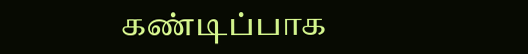கண்டிப்பாக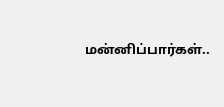மன்னிப்பார்கள்..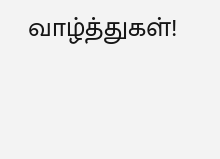வாழ்த்துகள்!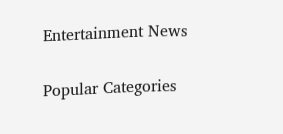Entertainment News

Popular Categories